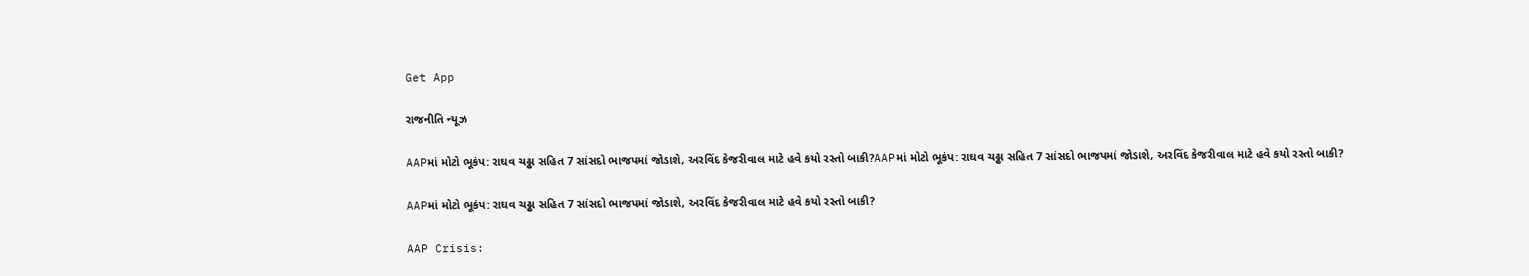Get App

રાજનીતિ ન્યૂઝ

AAPમાં મોટો ભૂકંપ: રાઘવ ચઢ્ઢા સહિત 7 સાંસદો ભાજપમાં જોડાશે, અરવિંદ કેજરીવાલ માટે હવે કયો રસ્તો બાકી?AAPમાં મોટો ભૂકંપ: રાઘવ ચઢ્ઢા સહિત 7 સાંસદો ભાજપમાં જોડાશે, અરવિંદ કેજરીવાલ માટે હવે કયો રસ્તો બાકી?

AAPમાં મોટો ભૂકંપ: રાઘવ ચઢ્ઢા સહિત 7 સાંસદો ભાજપમાં જોડાશે, અરવિંદ કેજરીવાલ માટે હવે કયો રસ્તો બાકી?

AAP Crisis: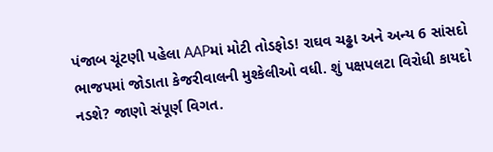પંજાબ ચૂંટણી પહેલા AAPમાં મોટી તોડફોડ! રાઘવ ચઢ્ઢા અને અન્ય 6 સાંસદો ભાજપમાં જોડાતા કેજરીવાલની મુશ્કેલીઓ વધી. શું પક્ષપલટા વિરોધી કાયદો નડશે? જાણો સંપૂર્ણ વિગત.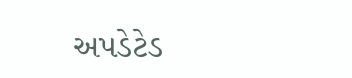અપડેટેડ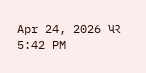Apr 24, 2026 પર 5:42 PM